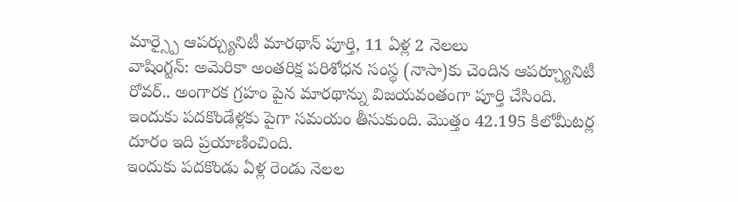మార్స్పై ఆపర్చ్యునిటీ మారథాన్ పూర్తి, 11 ఏళ్ల 2 నెలలు
వాషింగ్టన్: అమెరికా అంతరిక్ష పరిశోధన సంస్థ (నాసా)కు చెందిన ఆపర్చ్యూనిటీ రోవర్.. అంగారక గ్రహం పైన మారథాన్ను విజయవంతంగా పూర్తి చేసింది. ఇందుకు పదకొండేళ్లకు పైగా సమయం తీసుకుంది. మొత్తం 42.195 కిలోమీటర్ల దూరం ఇది ప్రయాణించింది.
ఇందుకు పదకొండు ఏళ్ల రెండు నెలల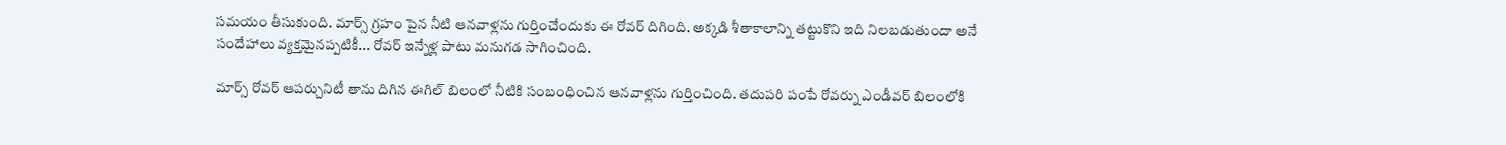సమయం తీసుకుంది. మార్స్ గ్రహం పైన నీటి ఆనవాళ్లను గుర్తించేందుకు ఈ రోవర్ దిగింది. అక్కడి శీతాకాలాన్ని తట్టుకొని ఇది నిలబడుతుందా అనే సందేహాలు వ్యక్తమైనప్పటికీ... రోవర్ ఇన్నేళ్ల పాటు మనుగడ సాగించింది.

మార్స్ రోవర్ ఆపర్చునిటీ తాను దిగిన ఈగిల్ బిలంలో నీటికి సంబంధించిన ఆనవాళ్లను గుర్తించింది. తదుపరి పంపే రోవర్ను ఎండీవర్ బిలంలోకి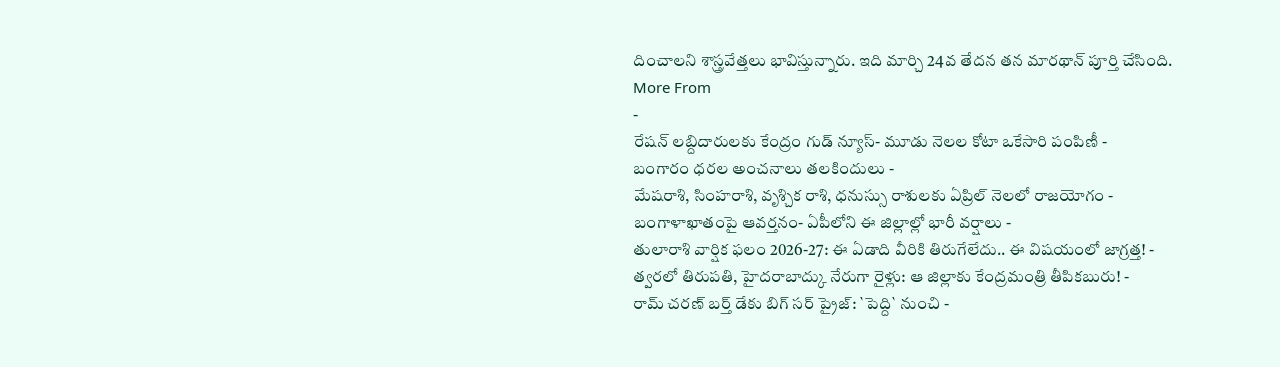దించాలని శాస్త్రవేత్తలు భావిస్తున్నారు. ఇది మార్చి 24వ తేదన తన మారథాన్ పూర్తి చేసింది.
More From
-
రేషన్ లబ్దిదారులకు కేంద్రం గుడ్ న్యూస్- మూడు నెలల కోటా ఒకేసారి పంపిణీ -
బంగారం ధరల అంచనాలు తలకిందులు -
మేషరాశి, సింహరాశి, వృశ్చిక రాశి, ధనుస్సు రాశులకు ఏప్రిల్ నెలలో రాజయోగం -
బంగాళాఖాతంపై ఆవర్తనం- ఏపీలోని ఈ జిల్లాల్లో భారీ వర్షాలు -
తులారాశి వార్షిక ఫలం 2026-27: ఈ ఏడాది వీరికి తిరుగేలేదు.. ఈ విషయంలో జాగ్రత్త! -
త్వరలో తిరుపతి, హైదరాబాద్కు నేరుగా రైళ్లు: ఆ జిల్లాకు కేంద్రమంత్రి తీపికబురు! -
రామ్ చరణ్ బర్త్ డేకు బిగ్ సర్ ప్రైజ్: `పెద్ది` నుంచి -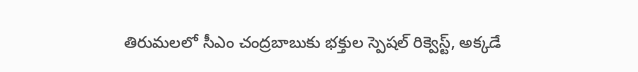తిరుమలలో సీఎం చంద్రబాబుకు భక్తుల స్పెషల్ రిక్వెస్ట్, అక్కడే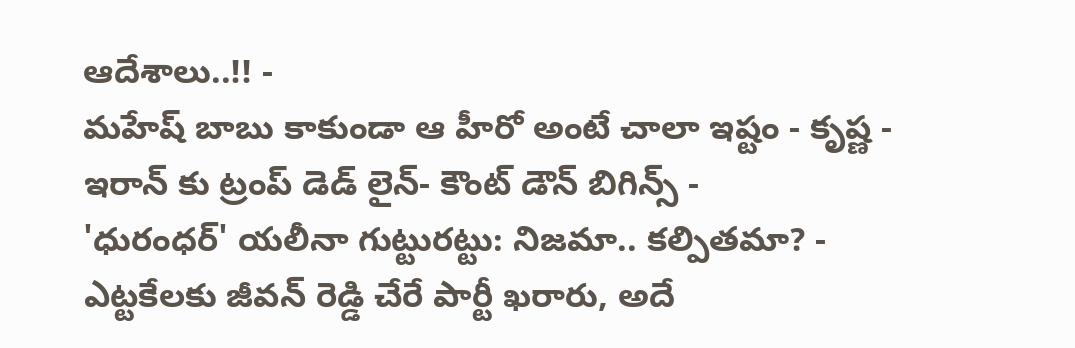ఆదేశాలు..!! -
మహేష్ బాబు కాకుండా ఆ హీరో అంటే చాలా ఇష్టం - కృష్ణ -
ఇరాన్ కు ట్రంప్ డెడ్ లైన్- కౌంట్ డౌన్ బిగిన్స్ -
'ధురంధర్' యలీనా గుట్టురట్టు: నిజమా.. కల్పితమా? -
ఎట్టకేలకు జీవన్ రెడ్డి చేరే పార్టీ ఖరారు, అదే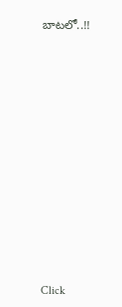బాటలో..!!












Click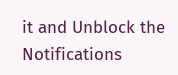it and Unblock the Notifications